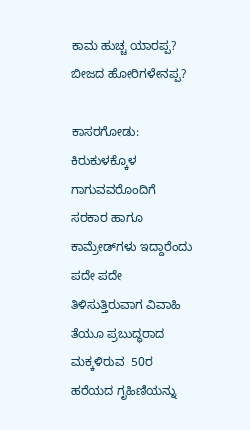ಕಾಮ ಹುಚ್ಚ ಯಾರಪ್ಪ? ಬೀಜದ ಹೋರಿಗಳೇನಪ್ಪ?

ಕಾಸರಗೋಡು: ಕಿರುಕುಳಕ್ಕೊಳ ಗಾಗುವವರೊಂದಿಗೆ ಸರಕಾರ ಹಾಗೂ ಕಾಮ್ರೇಡ್‌ಗಳು ಇದ್ದಾರೆಂದು ಪದೇ ಪದೇ ತಿಳಿಸುತ್ತಿರುವಾಗ ವಿವಾಹಿ ತೆಯೂ ಪ್ರಬುದ್ಧರಾದ ಮಕ್ಕಳಿರುವ  50ರ ಹರೆಯದ ಗೃಹಿಣಿಯನ್ನು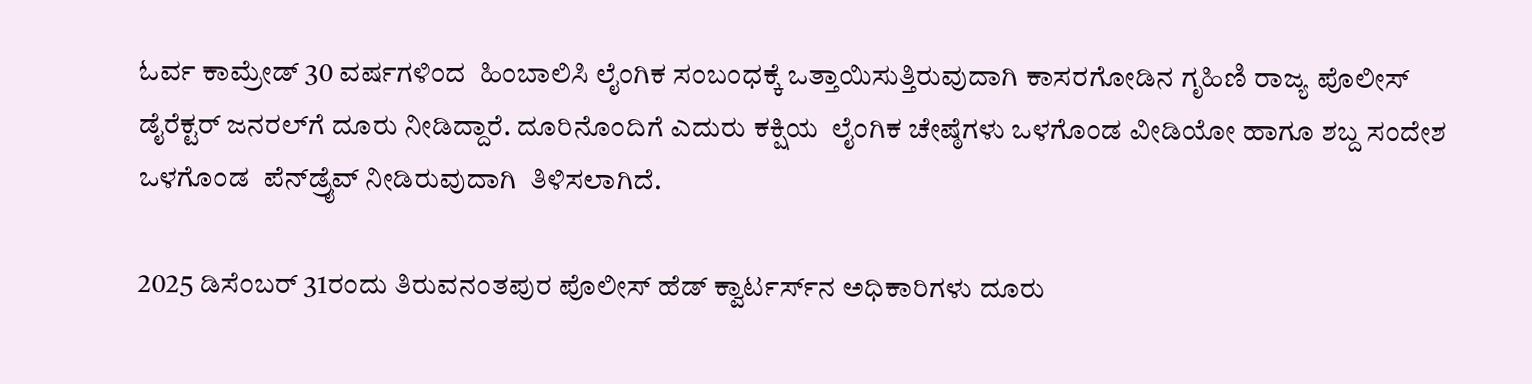ಓರ್ವ ಕಾಮ್ರೇಡ್ 30 ವರ್ಷಗಳಿಂದ  ಹಿಂಬಾಲಿಸಿ ಲೈಂಗಿಕ ಸಂಬಂಧಕ್ಕೆ ಒತ್ತಾಯಿಸುತ್ತಿರುವುದಾಗಿ ಕಾಸರಗೋಡಿನ ಗೃಹಿಣಿ ರಾಜ್ಯ ಪೊಲೀಸ್ ಡೈರೆಕ್ಟರ್ ಜನರಲ್‌ಗೆ ದೂರು ನೀಡಿದ್ದಾರೆ. ದೂರಿನೊಂದಿಗೆ ಎದುರು ಕಕ್ಷಿಯ  ಲೈಂಗಿಕ ಚೇಷ್ಠೆಗಳು ಒಳಗೊಂಡ ವೀಡಿಯೋ ಹಾಗೂ ಶಬ್ದ ಸಂದೇಶ ಒಳಗೊಂಡ  ಪೆನ್‌ಡ್ರೈವ್ ನೀಡಿರುವುದಾಗಿ  ತಿಳಿಸಲಾಗಿದೆ.

2025 ಡಿಸೆಂಬರ್ 31ರಂದು ತಿರುವನಂತಪುರ ಪೊಲೀಸ್ ಹೆಡ್ ಕ್ವಾರ್ಟರ್ಸ್‌ನ ಅಧಿಕಾರಿಗಳು ದೂರು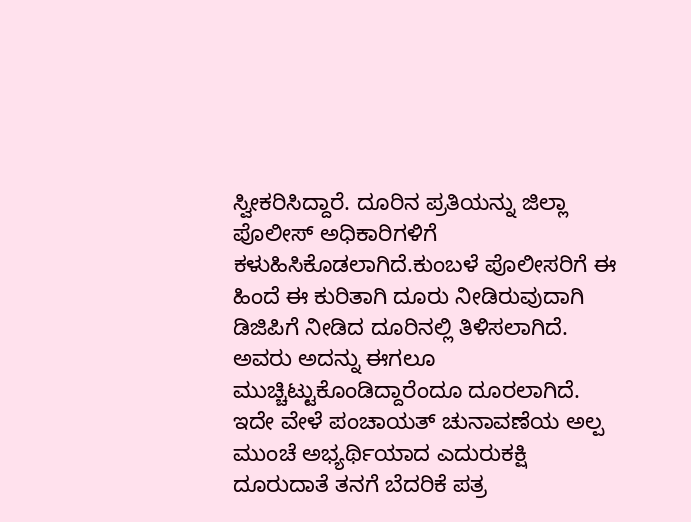ಸ್ವೀಕರಿಸಿದ್ದಾರೆ. ದೂರಿನ ಪ್ರತಿಯನ್ನು ಜಿಲ್ಲಾ ಪೊಲೀಸ್ ಅಧಿಕಾರಿಗಳಿಗೆ ಕಳುಹಿಸಿಕೊಡಲಾಗಿದೆ.ಕುಂಬಳೆ ಪೊಲೀಸರಿಗೆ ಈ ಹಿಂದೆ ಈ ಕುರಿತಾಗಿ ದೂರು ನೀಡಿರುವುದಾಗಿ ಡಿಜಿಪಿಗೆ ನೀಡಿದ ದೂರಿನಲ್ಲಿ ತಿಳಿಸಲಾಗಿದೆ. ಅವರು ಅದನ್ನು ಈಗಲೂ ಮುಚ್ಚಿಟ್ಟುಕೊಂಡಿದ್ದಾರೆಂದೂ ದೂರಲಾಗಿದೆ.  ಇದೇ ವೇಳೆ ಪಂಚಾಯತ್ ಚುನಾವಣೆಯ ಅಲ್ಪ ಮುಂಚೆ ಅಭ್ಯರ್ಥಿಯಾದ ಎದುರುಕಕ್ಷಿ ದೂರುದಾತೆ ತನಗೆ ಬೆದರಿಕೆ ಪತ್ರ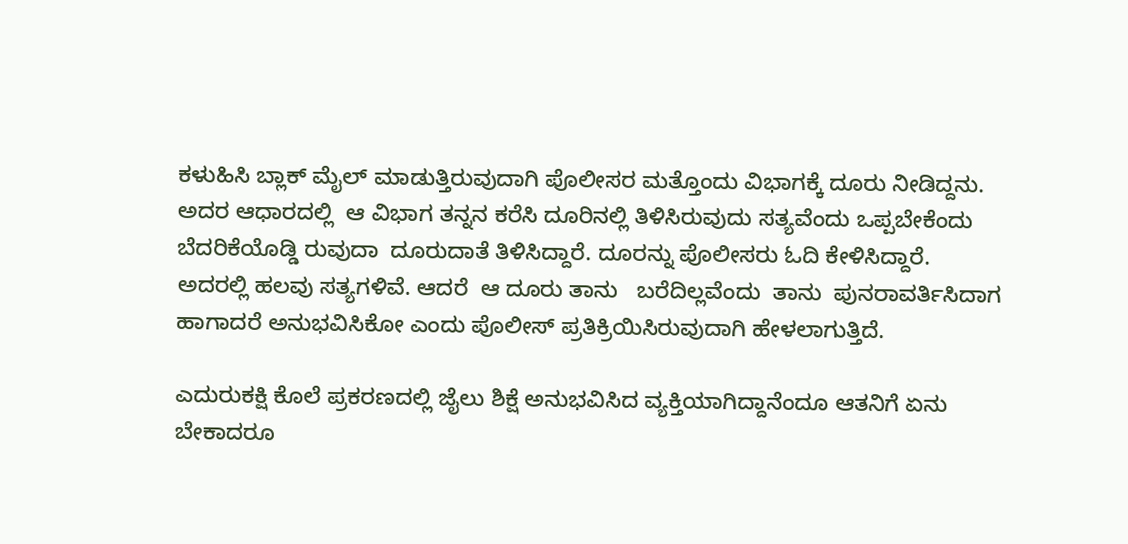ಕಳುಹಿಸಿ ಬ್ಲಾಕ್ ಮೈಲ್ ಮಾಡುತ್ತಿರುವುದಾಗಿ ಪೊಲೀಸರ ಮತ್ತೊಂದು ವಿಭಾಗಕ್ಕೆ ದೂರು ನೀಡಿದ್ದನು. ಅದರ ಆಧಾರದಲ್ಲಿ  ಆ ವಿಭಾಗ ತನ್ನನ ಕರೆಸಿ ದೂರಿನಲ್ಲಿ ತಿಳಿಸಿರುವುದು ಸತ್ಯವೆಂದು ಒಪ್ಪಬೇಕೆಂದು ಬೆದರಿಕೆಯೊಡ್ಡಿ ರುವುದಾ  ದೂರುದಾತೆ ತಿಳಿಸಿದ್ದಾರೆ. ದೂರನ್ನು ಪೊಲೀಸರು ಓದಿ ಕೇಳಿಸಿದ್ದಾರೆ. ಅದರಲ್ಲಿ ಹಲವು ಸತ್ಯಗಳಿವೆ. ಆದರೆ  ಆ ದೂರು ತಾನು   ಬರೆದಿಲ್ಲವೆಂದು  ತಾನು  ಪುನರಾವರ್ತಿಸಿದಾಗ ಹಾಗಾದರೆ ಅನುಭವಿಸಿಕೋ ಎಂದು ಪೊಲೀಸ್ ಪ್ರತಿಕ್ರಿಯಿಸಿರುವುದಾಗಿ ಹೇಳಲಾಗುತ್ತಿದೆ.

ಎದುರುಕಕ್ಷಿ ಕೊಲೆ ಪ್ರಕರಣದಲ್ಲಿ ಜೈಲು ಶಿಕ್ಷೆ ಅನುಭವಿಸಿದ ವ್ಯಕ್ತಿಯಾಗಿದ್ದಾನೆಂದೂ ಆತನಿಗೆ ಏನು ಬೇಕಾದರೂ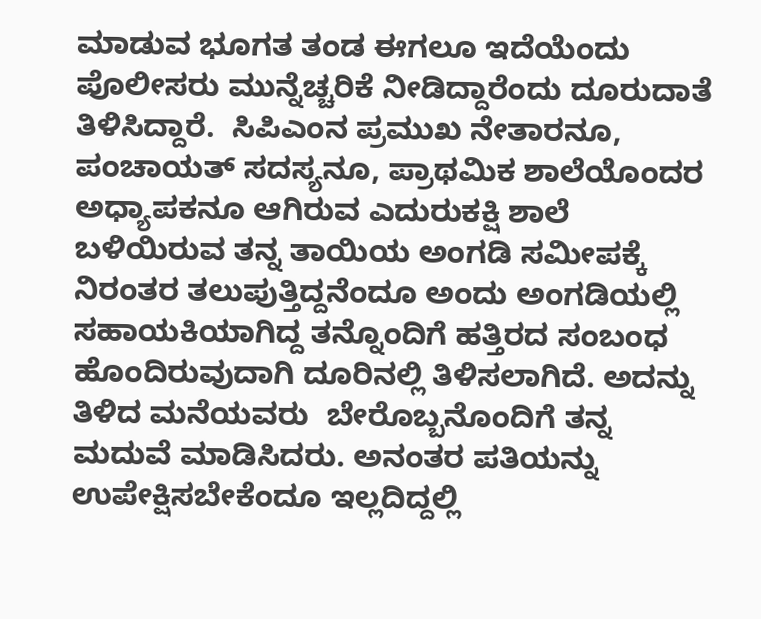ಮಾಡುವ ಭೂಗತ ತಂಡ ಈಗಲೂ ಇದೆಯೆಂದು  ಪೊಲೀಸರು ಮುನ್ನೆಚ್ಚರಿಕೆ ನೀಡಿದ್ದಾರೆಂದು ದೂರುದಾತೆ ತಿಳಿಸಿದ್ದಾರೆ.  ಸಿಪಿಎಂನ ಪ್ರಮುಖ ನೇತಾರನೂ, ಪಂಚಾಯತ್ ಸದಸ್ಯನೂ, ಪ್ರಾಥಮಿಕ ಶಾಲೆಯೊಂದರ ಅಧ್ಯಾಪಕನೂ ಆಗಿರುವ ಎದುರುಕಕ್ಷಿ ಶಾಲೆ ಬಳಿಯಿರುವ ತನ್ನ ತಾಯಿಯ ಅಂಗಡಿ ಸಮೀಪಕ್ಕೆ ನಿರಂತರ ತಲುಪುತ್ತಿದ್ದನೆಂದೂ ಅಂದು ಅಂಗಡಿಯಲ್ಲಿ ಸಹಾಯಕಿಯಾಗಿದ್ದ ತನ್ನೊಂದಿಗೆ ಹತ್ತಿರದ ಸಂಬಂಧ ಹೊಂದಿರುವುದಾಗಿ ದೂರಿನಲ್ಲಿ ತಿಳಿಸಲಾಗಿದೆ. ಅದನ್ನು ತಿಳಿದ ಮನೆಯವರು  ಬೇರೊಬ್ಬನೊಂದಿಗೆ ತನ್ನ ಮದುವೆ ಮಾಡಿಸಿದರು. ಅನಂತರ ಪತಿಯನ್ನು ಉಪೇಕ್ಷಿಸಬೇಕೆಂದೂ ಇಲ್ಲದಿದ್ದಲ್ಲಿ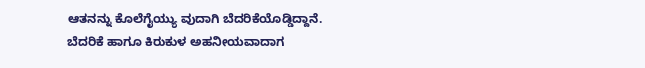ಆತನನ್ನು ಕೊಲೆಗೈಯ್ಯು ವುದಾಗಿ ಬೆದರಿಕೆಯೊಡ್ಡಿದ್ದಾನೆ. ಬೆದರಿಕೆ ಹಾಗೂ ಕಿರುಕುಳ ಅಹನೀಯವಾದಾಗ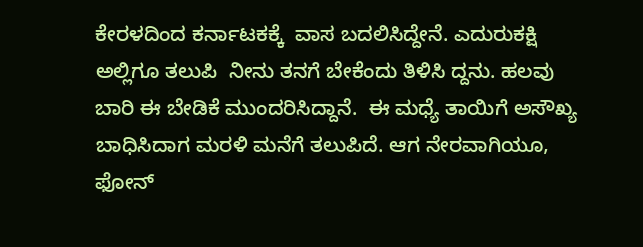ಕೇರಳದಿಂದ ಕರ್ನಾಟಕಕ್ಕೆ  ವಾಸ ಬದಲಿಸಿದ್ದೇನೆ. ಎದುರುಕಕ್ಷಿ ಅಲ್ಲಿಗೂ ತಲುಪಿ  ನೀನು ತನಗೆ ಬೇಕೆಂದು ತಿಳಿಸಿ ದ್ದನು. ಹಲವು ಬಾರಿ ಈ ಬೇಡಿಕೆ ಮುಂದರಿಸಿದ್ದಾನೆ.  ಈ ಮಧ್ಯೆ ತಾಯಿಗೆ ಅಸೌಖ್ಯ ಬಾಧಿಸಿದಾಗ ಮರಳಿ ಮನೆಗೆ ತಲುಪಿದೆ. ಆಗ ನೇರವಾಗಿಯೂ, ಫೋನ್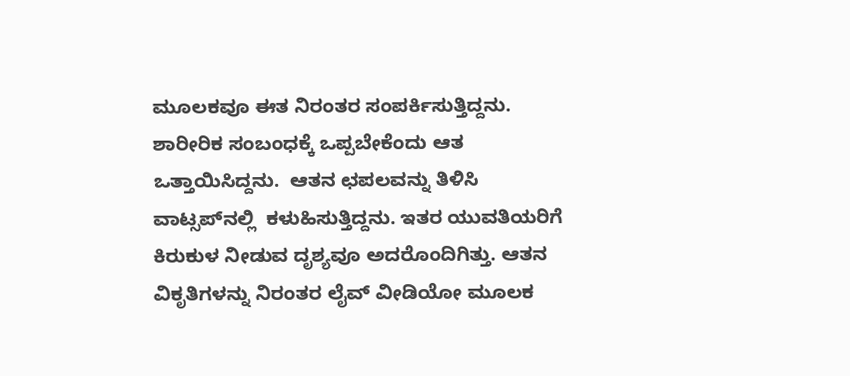ಮೂಲಕವೂ ಈತ ನಿರಂತರ ಸಂಪರ್ಕಿಸುತ್ತಿದ್ದನು. ಶಾರೀರಿಕ ಸಂಬಂಧಕ್ಕೆ ಒಪ್ಪಬೇಕೆಂದು ಆತ ಒತ್ತಾಯಿಸಿದ್ದನು.  ಆತನ ಛಪಲವನ್ನು ತಿಳಿಸಿ ವಾಟ್ಸಪ್‌ನಲ್ಲಿ  ಕಳುಹಿಸುತ್ತಿದ್ದನು. ಇತರ ಯುವತಿಯರಿಗೆ ಕಿರುಕುಳ ನೀಡುವ ದೃಶ್ಯವೂ ಅದರೊಂದಿಗಿತ್ತು. ಆತನ ವಿಕೃತಿಗಳನ್ನು ನಿರಂತರ ಲೈವ್ ವೀಡಿಯೋ ಮೂಲಕ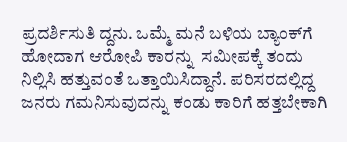ಪ್ರದರ್ಶಿಸುತಿ ದ್ದನು. ಒಮ್ಮೆ ಮನೆ ಬಳಿಯ ಬ್ಯಾಂಕ್‌ಗೆ ಹೋದಾಗ ಆರೋಪಿ ಕಾರನ್ನು  ಸಮೀಪಕ್ಕೆ ತಂದು ನಿಲ್ಲಿಸಿ ಹತ್ತುವಂತೆ ಒತ್ತಾಯಿಸಿದ್ದಾನೆ. ಪರಿಸರದಲ್ಲಿದ್ದ ಜನರು ಗಮನಿಸುವುದನ್ನು ಕಂಡು ಕಾರಿಗೆ ಹತ್ತಬೇಕಾಗಿ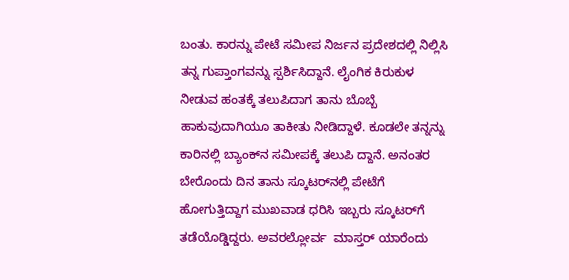ಬಂತು. ಕಾರನ್ನು ಪೇಟೆ ಸಮೀಪ ನಿರ್ಜನ ಪ್ರದೇಶದಲ್ಲಿ ನಿಲ್ಲಿಸಿ ತನ್ನ ಗುಪ್ತಾಂಗವನ್ನು ಸ್ಪರ್ಶಿಸಿದ್ದಾನೆ. ಲೈಂಗಿಕ ಕಿರುಕುಳ ನೀಡುವ ಹಂತಕ್ಕೆ ತಲುಪಿದಾಗ ತಾನು ಬೊಬ್ಬೆ ಹಾಕುವುದಾಗಿಯೂ ತಾಕೀತು ನೀಡಿದ್ದಾಳೆ. ಕೂಡಲೇ ತನ್ನನ್ನು   ಕಾರಿನಲ್ಲಿ ಬ್ಯಾಂಕ್‌ನ ಸಮೀಪಕ್ಕೆ ತಲುಪಿ ದ್ದಾನೆ. ಅನಂತರ ಬೇರೊಂದು ದಿನ ತಾನು ಸ್ಕೂಟರ್‌ನಲ್ಲಿ ಪೇಟೆಗೆ ಹೋಗುತ್ತಿದ್ದಾಗ ಮುಖವಾಡ ಧರಿಸಿ ಇಬ್ಬರು ಸ್ಕೂಟರ್‌ಗೆ ತಡೆಯೊಡ್ಡಿದ್ದರು. ಅವರಲ್ಲೋರ್ವ  ಮಾಸ್ತರ್ ಯಾರೆಂದು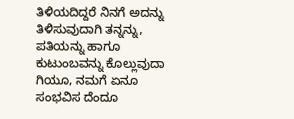ತಿಳಿಯದಿದ್ದರೆ ನಿನಗೆ ಅದನ್ನು ತಿಳಿಸುವುದಾಗಿ ತನ್ನನ್ನು, ಪತಿಯನ್ನು ಹಾಗೂ ಕುಟುಂಬವನ್ನು ಕೊಲ್ಲುವುದಾ ಗಿಯೂ, ನಮಗೆ ಏನೂ ಸಂಭವಿಸ ದೆಂದೂ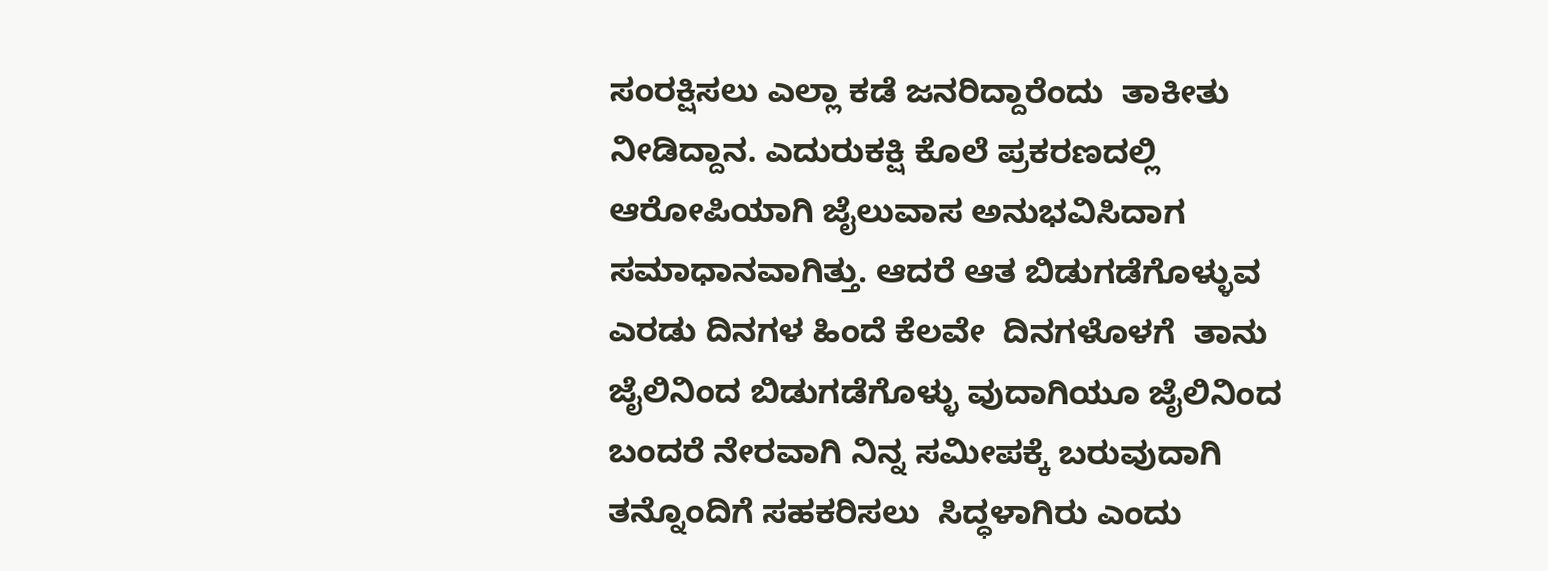ಸಂರಕ್ಷಿಸಲು ಎಲ್ಲಾ ಕಡೆ ಜನರಿದ್ದಾರೆಂದು  ತಾಕೀತು ನೀಡಿದ್ದಾನ. ಎದುರುಕಕ್ಷಿ ಕೊಲೆ ಪ್ರಕರಣದಲ್ಲಿ ಆರೋಪಿಯಾಗಿ ಜೈಲುವಾಸ ಅನುಭವಿಸಿದಾಗ ಸಮಾಧಾನವಾಗಿತ್ತು. ಆದರೆ ಆತ ಬಿಡುಗಡೆಗೊಳ್ಳುವ ಎರಡು ದಿನಗಳ ಹಿಂದೆ ಕೆಲವೇ  ದಿನಗಳೊಳಗೆ  ತಾನು ಜೈಲಿನಿಂದ ಬಿಡುಗಡೆಗೊಳ್ಳು ವುದಾಗಿಯೂ ಜೈಲಿನಿಂದ ಬಂದರೆ ನೇರವಾಗಿ ನಿನ್ನ ಸಮೀಪಕ್ಕೆ ಬರುವುದಾಗಿ ತನ್ನೊಂದಿಗೆ ಸಹಕರಿಸಲು  ಸಿದ್ಧಳಾಗಿರು ಎಂದು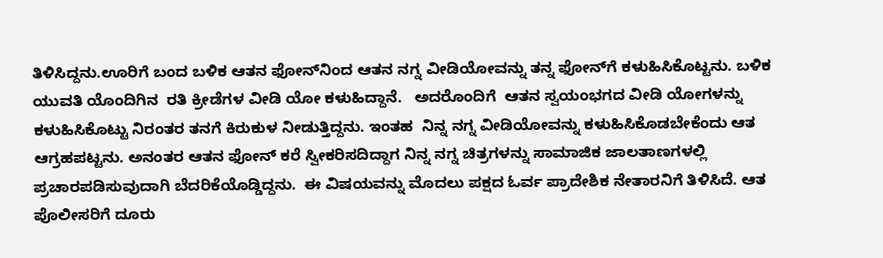ತಿಳಿಸಿದ್ದನು.ಊರಿಗೆ ಬಂದ ಬಳಿಕ ಆತನ ಫೋನ್‌ನಿಂದ ಆತನ ನಗ್ನ ವೀಡಿಯೋವನ್ನು ತನ್ನ ಫೋನ್‌ಗೆ ಕಳುಹಿಸಿಕೊಟ್ಟನು. ಬಳಿಕ ಯುವತಿ ಯೊಂದಿಗಿನ  ರತಿ ಕ್ರೀಡೆಗಳ ವೀಡಿ ಯೋ ಕಳುಹಿದ್ದಾನೆ.   ಅದರೊಂದಿಗೆ  ಆತನ ಸ್ವಯಂಭಗದ ವೀಡಿ ಯೋಗಳನ್ನು ಕಳುಹಿಸಿಕೊಟ್ಟು ನಿರಂತರ ತನಗೆ ಕಿರುಕುಳ ನೀಡುತ್ತಿದ್ದನು. ಇಂತಹ  ನಿನ್ನ ನಗ್ನ ವೀಡಿಯೋವನ್ನು ಕಳುಹಿಸಿಕೊಡಬೇಕೆಂದು ಆತ ಆಗ್ರಹಪಟ್ಟನು. ಅನಂತರ ಆತನ ಫೋನ್ ಕರೆ ಸ್ವೀಕರಿಸದಿದ್ದಾಗ ನಿನ್ನ ನಗ್ನ ಚಿತ್ರಗಳನ್ನು ಸಾಮಾಜಿಕ ಜಾಲತಾಣಗಳಲ್ಲಿ ಪ್ರಚಾರಪಡಿಸುವುದಾಗಿ ಬೆದರಿಕೆಯೊಡ್ಡಿದ್ದನು.  ಈ ವಿಷಯವನ್ನು ಮೊದಲು ಪಕ್ಷದ ಓರ್ವ ಪ್ರಾದೇಶಿಕ ನೇತಾರನಿಗೆ ತಿಳಿಸಿದೆ. ಆತ ಪೊಲೀಸರಿಗೆ ದೂರು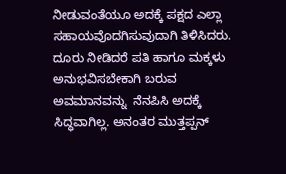ನೀಡುವಂತೆಯೂ ಅದಕ್ಕೆ ಪಕ್ಷದ ಎಲ್ಲಾ ಸಹಾಯವೊದಗಿಸುವುದಾಗಿ ತಿಳಿಸಿದರು. ದೂರು ನೀಡಿದರೆ ಪತಿ ಹಾಗೂ ಮಕ್ಕಳು ಅನುಭವಿಸಬೇಕಾಗಿ ಬರುವ ಅವಮಾನವನ್ನು  ನೆನಪಿಸಿ ಅದಕ್ಕೆ  ಸಿದ್ಧವಾಗಿಲ್ಲ. ಅನಂತರ ಮುತ್ತಪ್ಪನ್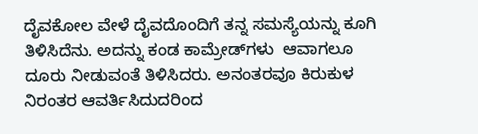ದೈವಕೋಲ ವೇಳೆ ದೈವದೊಂದಿಗೆ ತನ್ನ ಸಮಸ್ಯೆಯನ್ನು ಕೂಗಿ ತಿಳಿಸಿದೆನು. ಅದನ್ನು ಕಂಡ ಕಾಮ್ರೇಡ್‌ಗಳು  ಆವಾಗಲೂ ದೂರು ನೀಡುವಂತೆ ತಿಳಿಸಿದರು. ಅನಂತರವೂ ಕಿರುಕುಳ ನಿರಂತರ ಆವರ್ತಿಸಿದುದರಿಂದ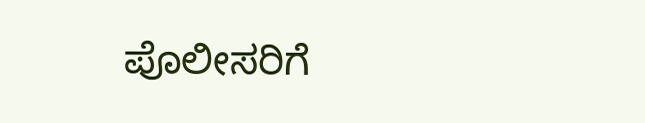ಪೊಲೀಸರಿಗೆ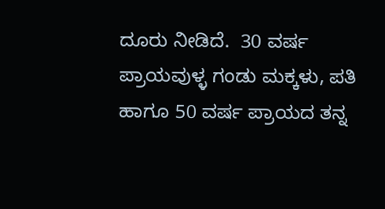ದೂರು ನೀಡಿದೆ.  30 ವರ್ಷ ಪ್ರಾಯವುಳ್ಳ ಗಂಡು ಮಕ್ಕಳು, ಪತಿ ಹಾಗೂ 50 ವರ್ಷ ಪ್ರಾಯದ ತನ್ನ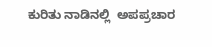ಕುರಿತು ನಾಡಿನಲ್ಲಿ  ಅಪಪ್ರಚಾರ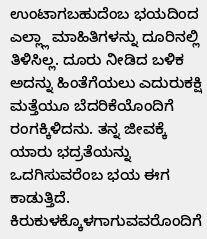ಉಂಟಾಗಬಹುದೆಂಬ ಭಯದಿಂದ ಎಲ್ಲ್ಲಾ ಮಾಹಿತಿಗಳನ್ನು ದೂರಿನಲ್ಲಿ ತಿಳಿಸಿಲ್ಲ. ದೂರು ನೀಡಿದ ಬಳಿಕ ಅದನ್ನು ಹಿಂತೆಗೆಯಲು ಎದುರುಕಕ್ಷಿ ಮತ್ತೆಯೂ ಬೆದರಿಕೆಯೊಂದಿಗೆ  ರಂಗಕ್ಕಿಳಿದನು. ತನ್ನ ಜೀವಕ್ಕೆ  ಯಾರು ಭದ್ರತೆಯನ್ನು ಒದಗಿಸುವರೆಂಬ ಭಯ ಈಗ ಕಾಡುತ್ತಿದೆ.  ಕಿರುಕುಳಕ್ಕೊಳಗಾಗುವವರೊಂದಿಗೆ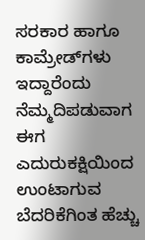ಸರಕಾರ ಹಾಗೂ ಕಾಮ್ರೇಡ್‌ಗಳು  ಇದ್ದಾರೆಂದು ನೆಮ್ಮದಿಪಡುವಾಗ ಈಗ    ಎದುರುಕಕ್ಷಿಯಿಂದ ಉಂಟಾಗುವ ಬೆದರಿಕೆಗಿಂತ ಹೆಚ್ಚು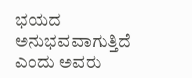ಭಯದ  ಅನುಭವವಾಗುತ್ತಿದೆ ಎಂದು ಅವರು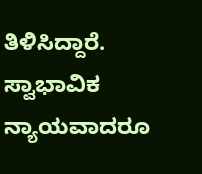ತಿಳಿಸಿದ್ದಾರೆ. ಸ್ವಾಭಾವಿಕ ನ್ಯಾಯವಾದರೂ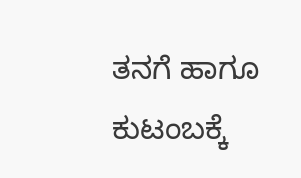ತನಗೆ ಹಾಗೂ ಕುಟಂಬಕ್ಕೆ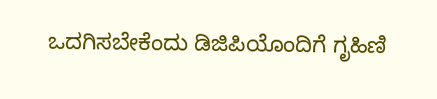ಒದಗಿಸಬೇಕೆಂದು ಡಿಜಿಪಿಯೊಂದಿಗೆ ಗೃಹಿಣಿ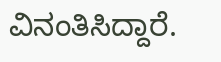ವಿನಂತಿಸಿದ್ದಾರೆ.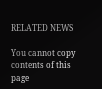RELATED NEWS

You cannot copy contents of this page